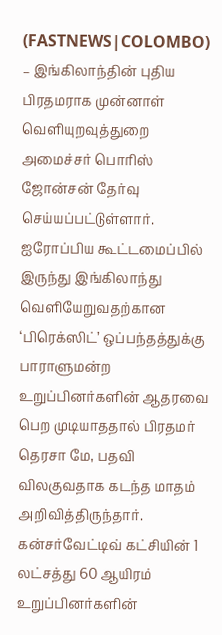(FASTNEWS|COLOMBO) – இங்கிலாந்தின் புதிய பிரதமராக முன்னாள் வெளியுறவுத்துறை அமைச்சர் பொரிஸ் ஜோன்சன் தேர்வு செய்யப்பட்டுள்ளார்.
ஐரோப்பிய கூட்டமைப்பில் இருந்து இங்கிலாந்து வெளியேறுவதற்கான ‘பிரெக்ஸிட்’ ஒப்பந்தத்துக்கு பாராளுமன்ற உறுப்பினர்களின் ஆதரவை பெற முடியாததால் பிரதமர் தெரசா மே, பதவி விலகுவதாக கடந்த மாதம் அறிவித்திருந்தார்.
கன்சர்வேட்டிவ் கட்சியின் 1 லட்சத்து 60 ஆயிரம் உறுப்பினர்களின்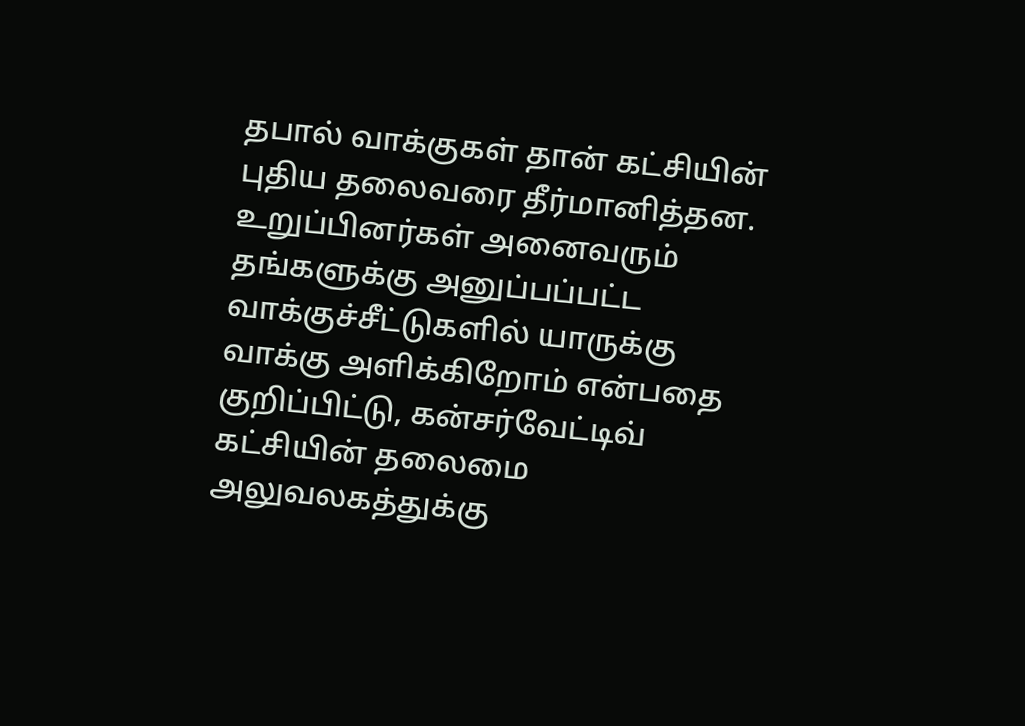தபால் வாக்குகள் தான் கட்சியின் புதிய தலைவரை தீர்மானித்தன.
உறுப்பினர்கள் அனைவரும் தங்களுக்கு அனுப்பப்பட்ட வாக்குச்சீட்டுகளில் யாருக்கு வாக்கு அளிக்கிறோம் என்பதை குறிப்பிட்டு, கன்சர்வேட்டிவ் கட்சியின் தலைமை அலுவலகத்துக்கு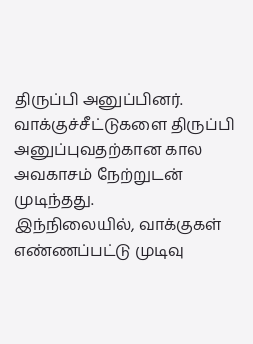திருப்பி அனுப்பினர். வாக்குச்சீட்டுகளை திருப்பி அனுப்புவதற்கான கால அவகாசம் நேற்றுடன் முடிந்தது.
இந்நிலையில், வாக்குகள் எண்ணப்பட்டு முடிவு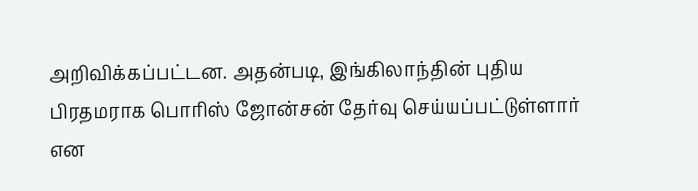அறிவிக்கப்பட்டன. அதன்படி, இங்கிலாந்தின் புதிய பிரதமராக பொரிஸ் ஜோன்சன் தேர்வு செய்யப்பட்டுள்ளார் என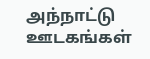அந்நாட்டு ஊடகங்கள்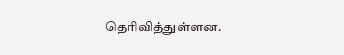தெரிவித்துள்ளன.